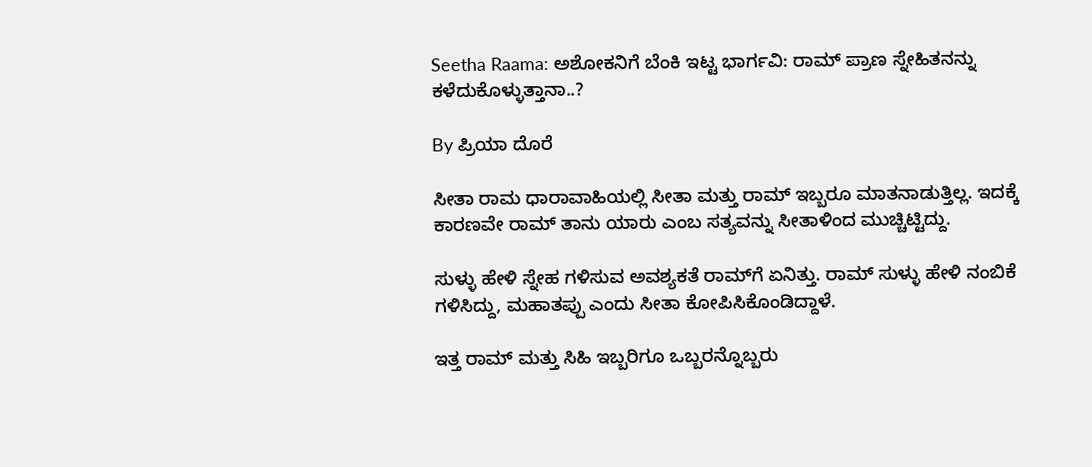Seetha Raama: ಅಶೋಕನಿಗೆ ಬೆಂಕಿ ಇಟ್ಟ ಭಾರ್ಗವಿ: ರಾಮ್ ಪ್ರಾಣ ಸ್ನೇಹಿತನನ್ನು ಕಳೆದುಕೊಳ್ಳುತ್ತಾನಾ..?

By ಪ್ರಿಯಾ ದೊರೆ

ಸೀತಾ ರಾಮ ಧಾರಾವಾಹಿಯಲ್ಲಿ ಸೀತಾ ಮತ್ತು ರಾಮ್ ಇಬ್ಬರೂ ಮಾತನಾಡುತ್ತಿಲ್ಲ. ಇದಕ್ಕೆ ಕಾರಣವೇ ರಾಮ್ ತಾನು ಯಾರು ಎಂಬ ಸತ್ಯವನ್ನು ಸೀತಾಳಿಂದ ಮುಚ್ಚಿಟ್ಟಿದ್ದು.

ಸುಳ್ಳು ಹೇಳಿ ಸ್ನೇಹ ಗಳಿಸುವ ಅವಶ್ಯಕತೆ ರಾಮ್‌ಗೆ ಏನಿತ್ತು. ರಾಮ್ ಸುಳ್ಳು ಹೇಳಿ ನಂಬಿಕೆ ಗಳಿಸಿದ್ದು, ಮಹಾತಪ್ಪು ಎಂದು ಸೀತಾ ಕೋಪಿಸಿಕೊಂಡಿದ್ದಾಳೆ.

ಇತ್ತ ರಾಮ್ ಮತ್ತು ಸಿಹಿ ಇಬ್ಬರಿಗೂ ಒಬ್ಬರನ್ನೊಬ್ಬರು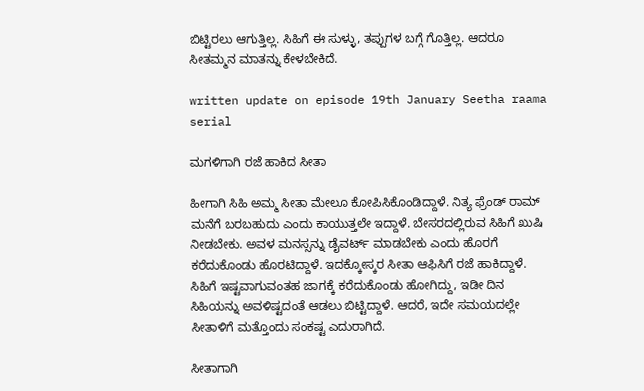ಬಿಟ್ಟಿರಲು ಆಗುತ್ತಿಲ್ಲ. ಸಿಹಿಗೆ ಈ ಸುಳ್ಳು, ತಪ್ಪುಗಳ ಬಗ್ಗೆ ಗೊತ್ತಿಲ್ಲ. ಆದರೂ ಸೀತಮ್ಮನ ಮಾತನ್ನು ಕೇಳಬೇಕಿದೆ.

written update on episode 19th January Seetha raama serial

ಮಗಳಿಗಾಗಿ ರಜೆ ಹಾಕಿದ ಸೀತಾ

ಹೀಗಾಗಿ ಸಿಹಿ ಅಮ್ಮ ಸೀತಾ ಮೇಲೂ ಕೋಪಿಸಿಕೊಂಡಿದ್ದಾಳೆ. ನಿತ್ಯ ಫ್ರೆಂಡ್ ರಾಮ್ ಮನೆಗೆ ಬರಬಹುದು ಎಂದು ಕಾಯುತ್ತಲೇ ಇದ್ದಾಳೆ. ಬೇಸರದಲ್ಲಿರುವ ಸಿಹಿಗೆ ಖುಷಿ ನೀಡಬೇಕು. ಅವಳ ಮನಸ್ಸನ್ನು ಡೈವರ್ಟ್ ಮಾಡಬೇಕು ಎಂದು ಹೊರಗೆ ಕರೆದುಕೊಂಡು ಹೊರಟಿದ್ದಾಳೆ. ಇದಕ್ಕೋಸ್ಕರ ಸೀತಾ ಆಫಿಸಿಗೆ ರಜೆ ಹಾಕಿದ್ದಾಳೆ. ಸಿಹಿಗೆ ಇಷ್ಟವಾಗುವಂತಹ ಜಾಗಕ್ಕೆ ಕರೆದುಕೊಂಡು ಹೋಗಿದ್ದು, ಇಡೀ ದಿನ ಸಿಹಿಯನ್ನು ಅವಳಿಷ್ಟದಂತೆ ಆಡಲು ಬಿಟ್ಟಿದ್ದಾಳೆ. ಆದರೆ, ಇದೇ ಸಮಯದಲ್ಲೇ ಸೀತಾಳಿಗೆ ಮತ್ತೊಂದು ಸಂಕಷ್ಟ ಎದುರಾಗಿದೆ.

ಸೀತಾಗಾಗಿ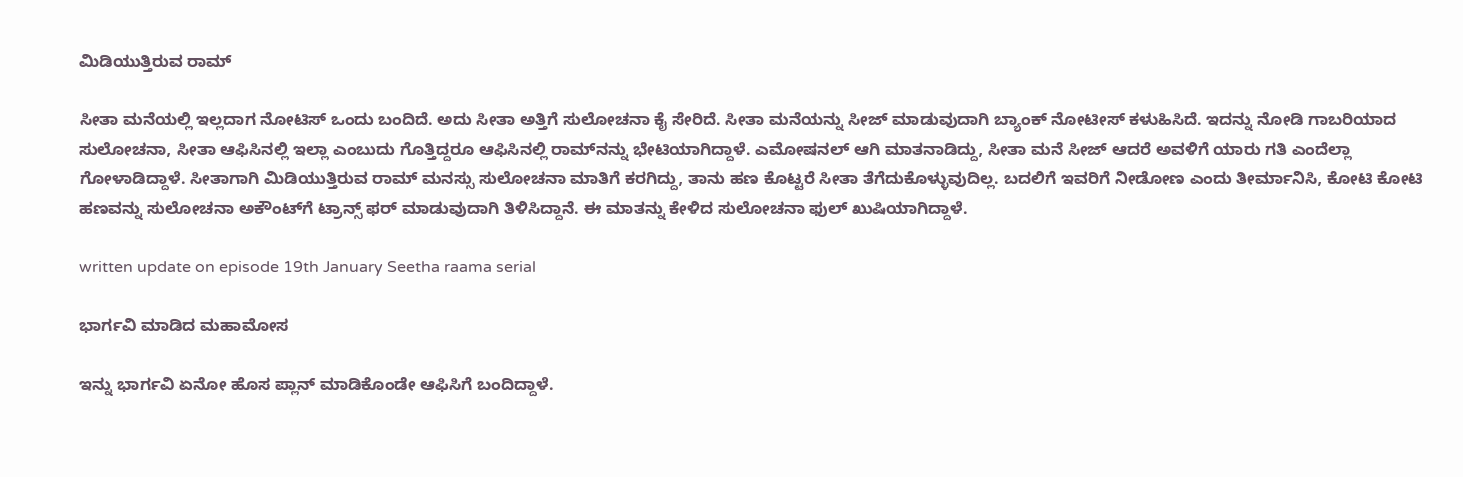ಮಿಡಿಯುತ್ತಿರುವ ರಾಮ್

ಸೀತಾ ಮನೆಯಲ್ಲಿ ಇಲ್ಲದಾಗ ನೋಟಿಸ್ ಒಂದು ಬಂದಿದೆ. ಅದು ಸೀತಾ ಅತ್ತಿಗೆ ಸುಲೋಚನಾ ಕೈ ಸೇರಿದೆ. ಸೀತಾ ಮನೆಯನ್ನು ಸೀಜ್ ಮಾಡುವುದಾಗಿ ಬ್ಯಾಂಕ್ ನೋಟೀಸ್ ಕಳುಹಿಸಿದೆ. ಇದನ್ನು ನೋಡಿ ಗಾಬರಿಯಾದ ಸುಲೋಚನಾ, ಸೀತಾ ಆಫಿಸಿನಲ್ಲಿ ಇಲ್ಲಾ ಎಂಬುದು ಗೊತ್ತಿದ್ದರೂ ಆಫಿಸಿನಲ್ಲಿ ರಾಮ್‌ನನ್ನು ಭೇಟಿಯಾಗಿದ್ದಾಳೆ. ಎಮೋಷನಲ್ ಆಗಿ ಮಾತನಾಡಿದ್ದು, ಸೀತಾ ಮನೆ ಸೀಜ್ ಆದರೆ ಅವಳಿಗೆ ಯಾರು ಗತಿ ಎಂದೆಲ್ಲಾ ಗೋಳಾಡಿದ್ದಾಳೆ. ಸೀತಾಗಾಗಿ ಮಿಡಿಯುತ್ತಿರುವ ರಾಮ್ ಮನಸ್ಸು ಸುಲೋಚನಾ ಮಾತಿಗೆ ಕರಗಿದ್ದು, ತಾನು ಹಣ ಕೊಟ್ಟರೆ ಸೀತಾ ತೆಗೆದುಕೊಳ್ಳುವುದಿಲ್ಲ. ಬದಲಿಗೆ ಇವರಿಗೆ ನೀಡೋಣ ಎಂದು ತೀರ್ಮಾನಿಸಿ, ಕೋಟಿ ಕೋಟಿ ಹಣವನ್ನು ಸುಲೋಚನಾ ಅಕೌಂಟ್‌ಗೆ ಟ್ರಾನ್ಸ್ ಫರ್ ಮಾಡುವುದಾಗಿ ತಿಳಿಸಿದ್ದಾನೆ. ಈ ಮಾತನ್ನು ಕೇಳಿದ ಸುಲೋಚನಾ ಫುಲ್ ಖುಷಿಯಾಗಿದ್ದಾಳೆ.

written update on episode 19th January Seetha raama serial

ಭಾರ್ಗವಿ ಮಾಡಿದ ಮಹಾಮೋಸ

ಇನ್ನು ಭಾರ್ಗವಿ ಏನೋ ಹೊಸ ಪ್ಲಾನ್ ಮಾಡಿಕೊಂಡೇ ಆಫಿಸಿಗೆ ಬಂದಿದ್ದಾಳೆ.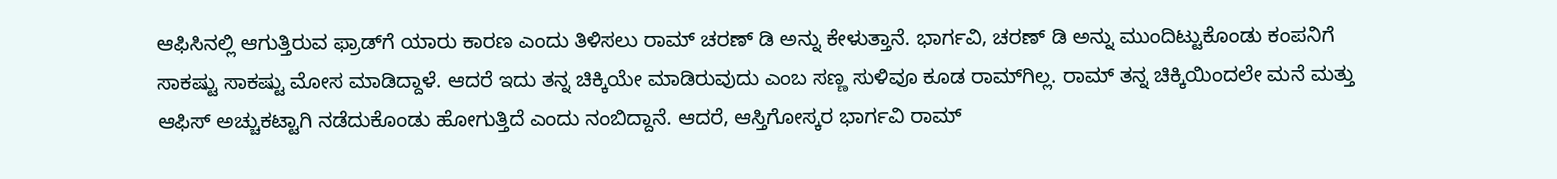ಆಫಿಸಿನಲ್ಲಿ ಆಗುತ್ತಿರುವ ಫ್ರಾಡ್‌ಗೆ ಯಾರು ಕಾರಣ ಎಂದು ತಿಳಿಸಲು ರಾಮ್ ಚರಣ್ ಡಿ ಅನ್ನು ಕೇಳುತ್ತಾನೆ. ಭಾರ್ಗವಿ, ಚರಣ್ ಡಿ ಅನ್ನು ಮುಂದಿಟ್ಟುಕೊಂಡು ಕಂಪನಿಗೆ ಸಾಕಷ್ಟು ಸಾಕಷ್ಟು ಮೋಸ ಮಾಡಿದ್ದಾಳೆ. ಆದರೆ ಇದು ತನ್ನ ಚಿಕ್ಕಿಯೇ ಮಾಡಿರುವುದು ಎಂಬ ಸಣ್ಣ ಸುಳಿವೂ ಕೂಡ ರಾಮ್‌ಗಿಲ್ಲ. ರಾಮ್ ತನ್ನ ಚಿಕ್ಕಿಯಿಂದಲೇ ಮನೆ ಮತ್ತು ಆಫಿಸ್ ಅಚ್ಚುಕಟ್ಟಾಗಿ ನಡೆದುಕೊಂಡು ಹೋಗುತ್ತಿದೆ ಎಂದು ನಂಬಿದ್ದಾನೆ. ಆದರೆ, ಆಸ್ತಿಗೋಸ್ಕರ ಭಾರ್ಗವಿ ರಾಮ್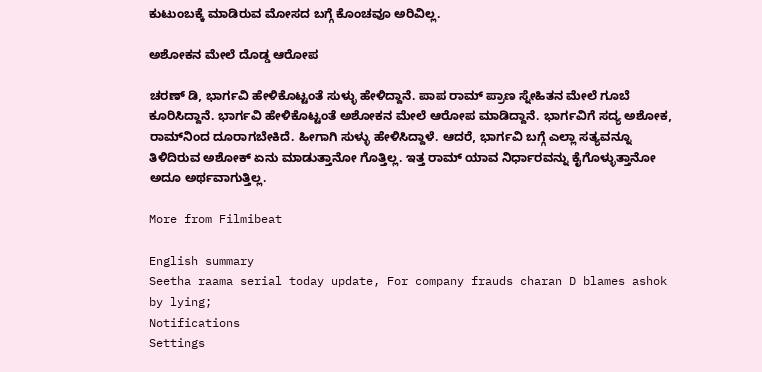ಕುಟುಂಬಕ್ಕೆ ಮಾಡಿರುವ ಮೋಸದ ಬಗ್ಗೆ ಕೊಂಚವೂ ಅರಿವಿಲ್ಲ.

ಅಶೋಕನ ಮೇಲೆ ದೊಡ್ಡ ಆರೋಪ

ಚರಣ್ ಡಿ, ಭಾರ್ಗವಿ ಹೇಳಿಕೊಟ್ಟಂತೆ ಸುಳ್ಳು ಹೇಳಿದ್ದಾನೆ. ಪಾಪ ರಾಮ್ ಪ್ರಾಣ ಸ್ನೇಹಿತನ ಮೇಲೆ ಗೂಬೆ ಕೂರಿಸಿದ್ದಾನೆ. ಭಾರ್ಗವಿ ಹೇಳಿಕೊಟ್ಟಂತೆ ಅಶೋಕನ ಮೇಲೆ ಆರೋಪ ಮಾಡಿದ್ದಾನೆ. ಭಾರ್ಗವಿಗೆ ಸದ್ಯ ಅಶೋಕ, ರಾಮ್‌ನಿಂದ ದೂರಾಗಬೇಕಿದೆ. ಹೀಗಾಗಿ ಸುಳ್ಳು ಹೇಳಿಸಿದ್ದಾಳೆ. ಆದರೆ, ಭಾರ್ಗವಿ ಬಗ್ಗೆ ಎಲ್ಲಾ ಸತ್ಯವನ್ನೂ ತಿಳಿದಿರುವ ಅಶೋಕ್ ಏನು ಮಾಡುತ್ತಾನೋ ಗೊತ್ತಿಲ್ಲ. ಇತ್ತ ರಾಮ್ ಯಾವ ನಿರ್ಧಾರವನ್ನು ಕೈಗೊಳ್ಳುತ್ತಾನೋ ಅದೂ ಅರ್ಥವಾಗುತ್ತಿಲ್ಲ.

More from Filmibeat

English summary
Seetha raama serial today update, For company frauds charan D blames ashok by lying;
Notifications
Settings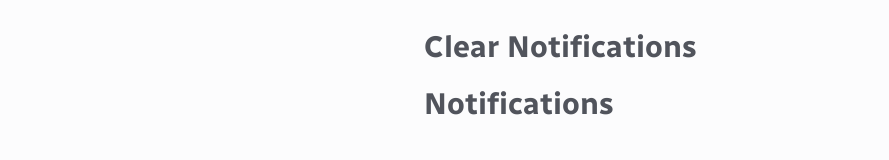Clear Notifications
Notifications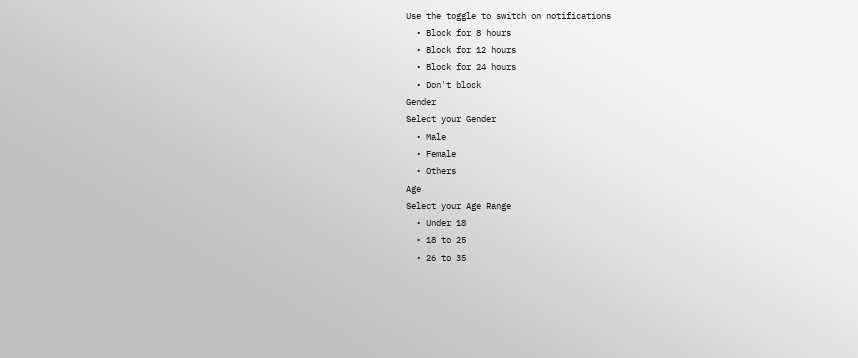Use the toggle to switch on notifications
  • Block for 8 hours
  • Block for 12 hours
  • Block for 24 hours
  • Don't block
Gender
Select your Gender
  • Male
  • Female
  • Others
Age
Select your Age Range
  • Under 18
  • 18 to 25
  • 26 to 35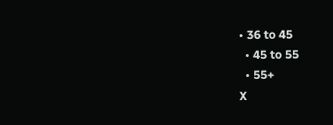• 36 to 45
  • 45 to 55
  • 55+
X